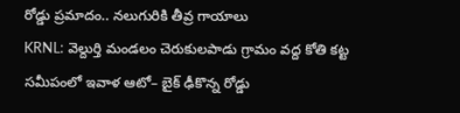రోడ్డు ప్రమాదం.. నలుగురికి తీవ్ర గాయాలు
KRNL: వెల్దుర్తి మండలం చెరుకులపాడు గ్రామం వద్ద కోతి కట్ట సమీపంలో ఇవాళ ఆటో– బైక్ ఢీకొన్న రోడ్డు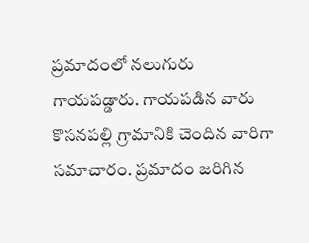ప్రమాదంలో నలుగురు గాయపడ్డారు. గాయపడిన వారు కొసనపల్లి గ్రామానికి చెందిన వారిగా సమాచారం. ప్రమాదం జరిగిన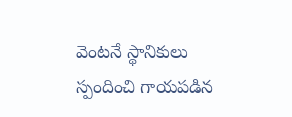వెంటనే స్థానికులు స్పందించి గాయపడిన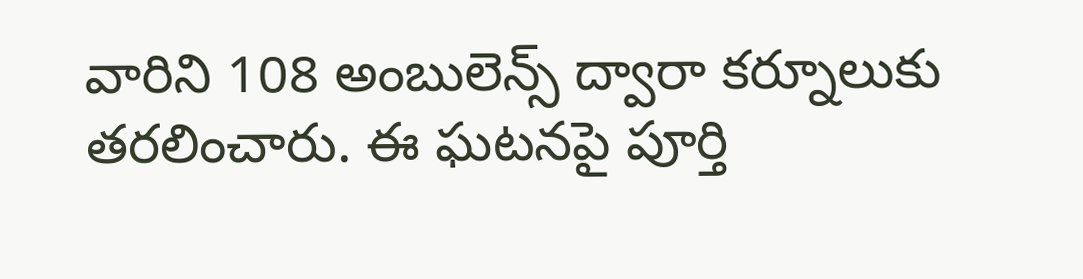వారిని 108 అంబులెన్స్ ద్వారా కర్నూలుకు తరలించారు. ఈ ఘటనపై పూర్తి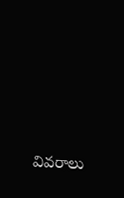వివరాలు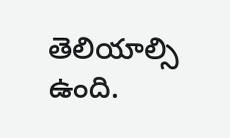తెలియాల్సి ఉంది.